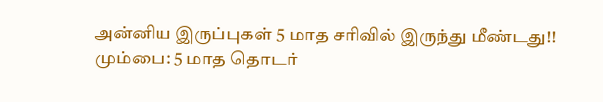அன்னிய இருப்புகள் 5 மாத சரிவில் இருந்து மீண்டது!!
மும்பை: 5 மாத தொடர்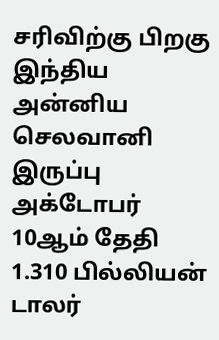சரிவிற்கு பிறகு இந்திய அன்னிய செலவானி இருப்பு அக்டோபர் 10ஆம் தேதி 1.310 பில்லியன் டாலர்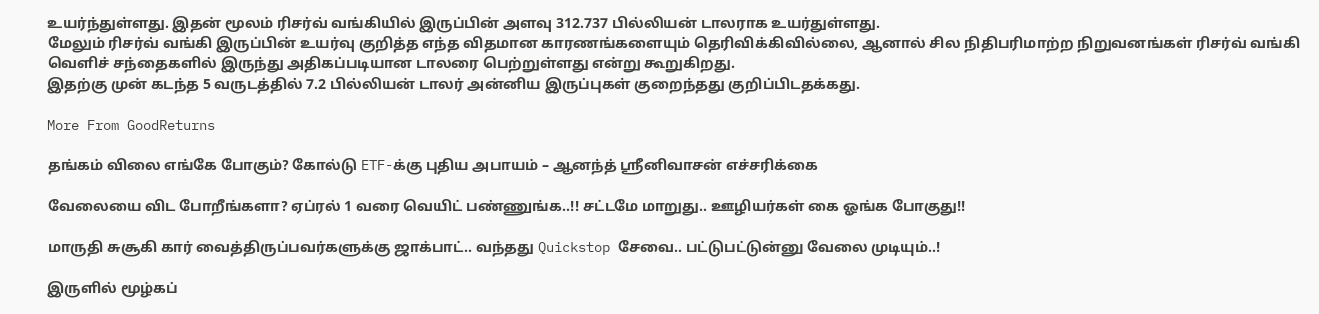உயர்ந்துள்ளது. இதன் மூலம் ரிசர்வ் வங்கியில் இருப்பின் அளவு 312.737 பில்லியன் டாலராக உயர்துள்ளது.
மேலும் ரிசர்வ் வங்கி இருப்பின் உயர்வு குறித்த எந்த விதமான காரணங்களையும் தெரிவிக்கிவில்லை, ஆனால் சில நிதிபரிமாற்ற நிறுவனங்கள் ரிசர்வ் வங்கி வெளிச் சந்தைகளில் இருந்து அதிகப்படியான டாலரை பெற்றுள்ளது என்று கூறுகிறது.
இதற்கு முன் கடந்த 5 வருடத்தில் 7.2 பில்லியன் டாலர் அன்னிய இருப்புகள் குறைந்தது குறிப்பிடதக்கது.

More From GoodReturns

தங்கம் விலை எங்கே போகும்? கோல்டு ETF-க்கு புதிய அபாயம் – ஆனந்த் ஸ்ரீனிவாசன் எச்சரிக்கை

வேலையை விட போறீங்களா? ஏப்ரல் 1 வரை வெயிட் பண்ணுங்க..!! சட்டமே மாறுது.. ஊழியர்கள் கை ஓங்க போகுது!!

மாருதி சுசூகி கார் வைத்திருப்பவர்களுக்கு ஜாக்பாட்.. வந்தது Quickstop சேவை.. பட்டுபட்டுன்னு வேலை முடியும்..!

இருளில் மூழ்கப்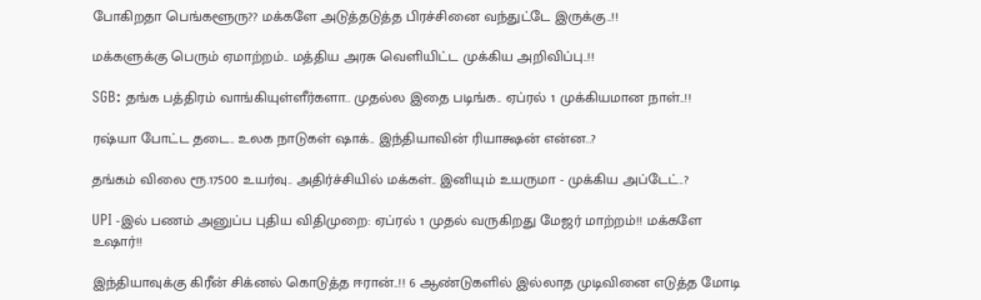போகிறதா பெங்களூரு?? மக்களே அடுத்தடுத்த பிரச்சினை வந்துட்டே இருக்கு..!!

மக்களுக்கு பெரும் ஏமாற்றம்.. மத்திய அரசு வெளியிட்ட முக்கிய அறிவிப்பு..!!

SGB: தங்க பத்திரம் வாங்கியுள்ளீர்களா.. முதல்ல இதை படிங்க.. ஏப்ரல் 1 முக்கியமான நாள்..!!

ரஷ்யா போட்ட தடை.. உலக நாடுகள் ஷாக்.. இந்தியாவின் ரியாக்ஷன் என்ன..?

தங்கம் விலை ரூ.17500 உயர்வு.. அதிர்ச்சியில் மக்கள்.. இனியும் உயருமா - முக்கிய அப்டேட்..?

UPI -இல் பணம் அனுப்ப புதிய விதிமுறை: ஏப்ரல் 1 முதல் வருகிறது மேஜர் மாற்றம்!! மக்களே உஷார்!!

இந்தியாவுக்கு கிரீன் சிக்னல் கொடுத்த ஈரான்..!! 6 ஆண்டுகளில் இல்லாத முடிவினை எடுத்த மோடி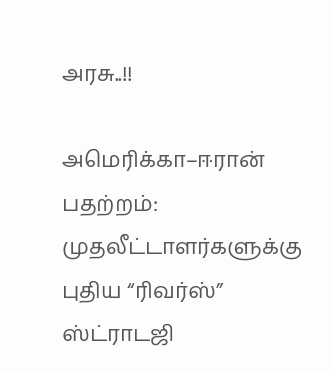அரசு..!!

அமெரிக்கா–ஈரான் பதற்றம்: முதலீட்டாளர்களுக்கு புதிய “ரிவர்ஸ்” ஸ்ட்ராடஜி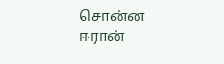சொன்ன ஈரான்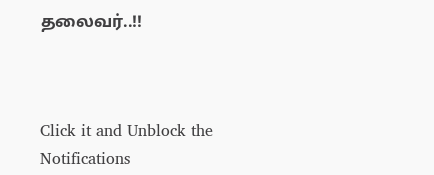தலைவர்..!!



Click it and Unblock the Notifications